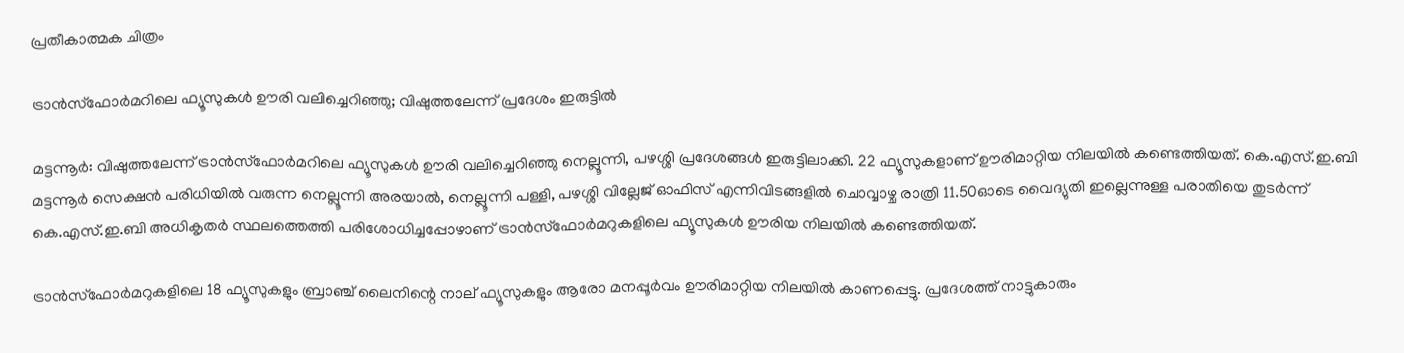പ്രതീകാത്മക ചിത്രം

ട്രാൻസ്ഫോർമറിലെ ഫ്യൂസുകൾ ഊരി വലിച്ചെറിഞ്ഞു; വിഷുത്തലേന്ന് പ്രദേശം ഇരുട്ടിൽ

മട്ടന്നൂർ: വിഷുത്തലേന്ന് ട്രാൻസ്ഫോർമറിലെ ഫ്യൂസുകൾ ഊരി വലിച്ചെറിഞ്ഞു നെല്ലൂന്നി, പഴശ്ശി പ്രദേശങ്ങൾ ഇരുട്ടിലാക്കി. 22 ഫ്യൂസുകളാണ് ഊരിമാറ്റിയ നിലയിൽ കണ്ടെത്തിയത്. കെ.എസ്.ഇ.ബി മട്ടന്നൂർ സെക്ഷൻ പരിധിയിൽ വരുന്ന നെല്ലൂന്നി അരയാൽ, നെല്ലൂന്നി പള്ളി, പഴശ്ശി വില്ലേജ് ഓഫിസ് എന്നിവിടങ്ങളിൽ ചൊവ്വാഴ്ച രാത്രി 11.50ഓടെ വൈദ്യുതി ഇല്ലെന്നുള്ള പരാതിയെ തുടർന്ന് കെ.എസ്.ഇ.ബി അധികൃതർ സ്ഥലത്തെത്തി പരിശോധിച്ചപ്പോഴാണ് ട്രാൻസ്ഫോർമറുകളിലെ ഫ്യൂസുകൾ ഊരിയ നിലയിൽ കണ്ടെത്തിയത്.

ട്രാൻസ്ഫോർമറുകളിലെ 18 ഫ്യൂസുകളും ബ്രാഞ്ച് ലൈനിന്റെ നാല് ഫ്യൂസുകളും ആരോ മനപ്പൂർവം ഊരിമാറ്റിയ നിലയിൽ കാണപ്പെട്ടു. പ്രദേശത്ത് നാട്ടുകാരും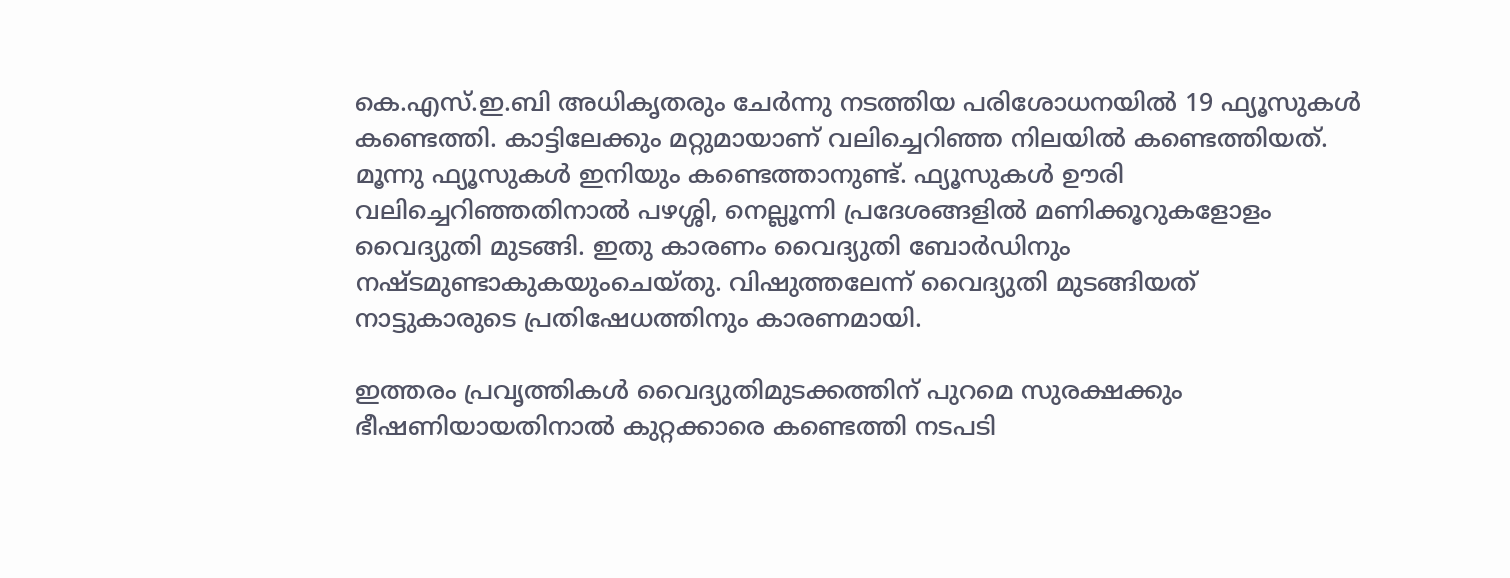കെ.എസ്.ഇ.ബി അധികൃതരും ചേർന്നു നടത്തിയ പരിശോധനയിൽ 19 ഫ്യൂസുകൾ കണ്ടെത്തി. കാട്ടിലേക്കും മറ്റുമായാണ് വലിച്ചെറിഞ്ഞ നിലയിൽ കണ്ടെത്തിയത്. മൂന്നു ഫ്യൂസുകൾ ഇനിയും കണ്ടെത്താനുണ്ട്. ഫ്യൂസുകൾ ഊരി വലിച്ചെറിഞ്ഞതിനാൽ പഴശ്ശി, നെല്ലൂന്നി പ്രദേശങ്ങളിൽ മണിക്കൂറുകളോളം വൈദ്യുതി മുടങ്ങി. ഇതു കാരണം വൈദ്യുതി ബോർഡിനും നഷ്ടമുണ്ടാകുകയുംചെയ്തു. വിഷുത്തലേന്ന് വൈദ്യുതി മുടങ്ങിയത് നാട്ടുകാരുടെ പ്രതിഷേധത്തിനും കാരണമായി.

ഇത്തരം പ്രവൃത്തികൾ വൈദ്യുതിമുടക്കത്തിന് പുറമെ സുരക്ഷക്കും ഭീഷണിയായതിനാൽ കുറ്റക്കാരെ കണ്ടെത്തി നടപടി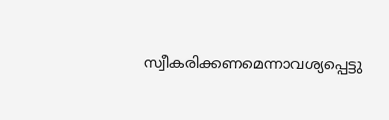സ്വീകരിക്കണമെന്നാവശ്യപ്പെട്ടു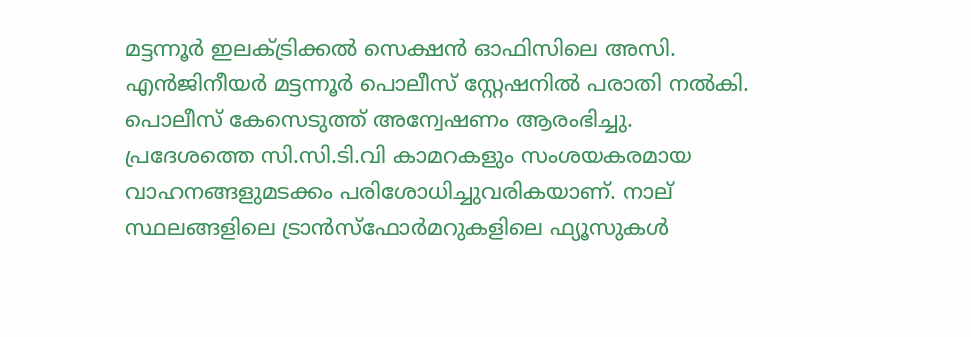മട്ടന്നൂർ ഇലക്ട്രിക്കൽ സെക്ഷൻ ഓഫിസിലെ അസി. എൻജിനീയർ മട്ടന്നൂർ പൊലീസ് സ്റ്റേഷനിൽ പരാതി നൽകി. പൊലീസ് കേസെടുത്ത് അന്വേഷണം ആരംഭിച്ചു. പ്രദേശത്തെ സി.സി.ടി.വി കാമറകളും സംശയകരമായ വാഹനങ്ങളുമടക്കം പരിശോധിച്ചുവരികയാണ്. നാല് സ്ഥലങ്ങളിലെ ട്രാൻസ്ഫോർമറുകളിലെ ഫ്യൂസുകൾ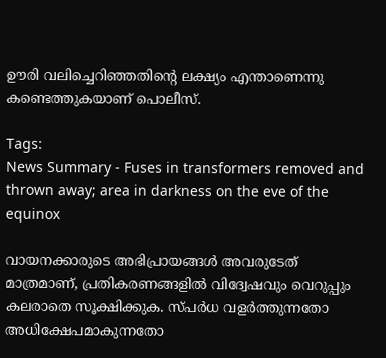ഊരി വലിച്ചെറിഞ്ഞതിന്റെ ലക്ഷ്യം എന്താണെന്നു കണ്ടെത്തുകയാണ് പൊലീസ്.

Tags:
News Summary - Fuses in transformers removed and thrown away; area in darkness on the eve of the equinox

വായനക്കാരുടെ അഭിപ്രായങ്ങള്‍ അവരുടേത് മാത്രമാണ്, പ്രതികരണങ്ങളിൽ വിദ്വേഷവും വെറുപ്പും കലരാതെ സൂക്ഷിക്കുക. സ്പർധ വളർത്തുന്നതോ അധിക്ഷേപമാകുന്നതോ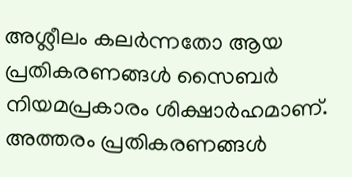അശ്ലീലം കലർന്നതോ ആയ പ്രതികരണങ്ങൾ സൈബർ നിയമപ്രകാരം ശിക്ഷാർഹമാണ്. അത്തരം പ്രതികരണങ്ങൾ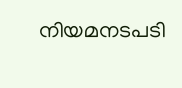നിയമനടപടി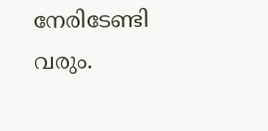നേരിടേണ്ടി വരും.